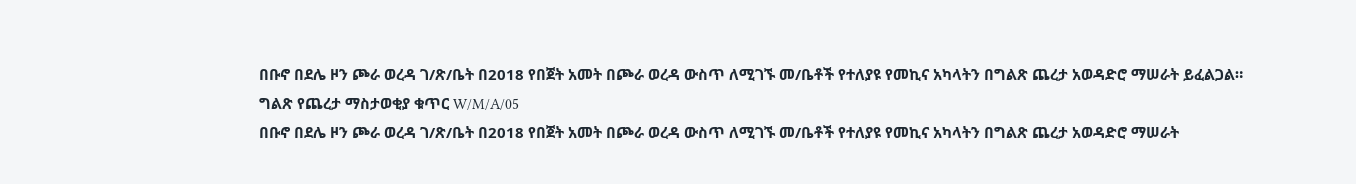በቡኖ በደሌ ዞን ጮራ ወረዳ ገ/ጽ/ቤት በ2018 የበጀት አመት በጮራ ወረዳ ውስጥ ለሚገኙ መ/ቤቶች የተለያዩ የመኪና አካላትን በግልጽ ጨረታ አወዳድሮ ማሠራት ይፈልጋል።
ግልጽ የጨረታ ማስታወቂያ ቁጥር W/M/A/05
በቡኖ በደሌ ዞን ጮራ ወረዳ ገ/ጽ/ቤት በ2018 የበጀት አመት በጮራ ወረዳ ውስጥ ለሚገኙ መ/ቤቶች የተለያዩ የመኪና አካላትን በግልጽ ጨረታ አወዳድሮ ማሠራት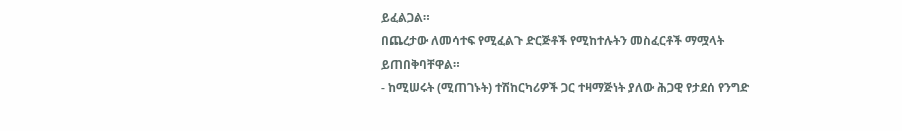ይፈልጋል።
በጨረታው ለመሳተፍ የሚፈልጉ ድርጅቶች የሚከተሉትን መስፈርቶች ማሟላት ይጠበቅባቸዋል።
- ከሚሠሩት (ሚጠገኑት) ተሽከርካሪዎች ጋር ተዛማጅነት ያለው ሕጋዊ የታደሰ የንግድ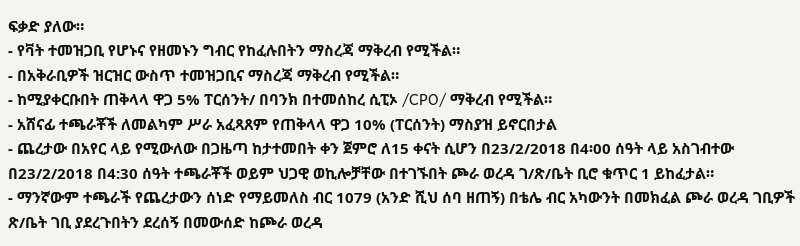ፍቃድ ያለው።
- የቫት ተመዝጋቢ የሆኑና የዘመኑን ግብር የከፈሉበትን ማስረጃ ማቅረብ የሚችል።
- በአቅራቢዎች ዝርዝር ውስጥ ተመዝጋቢና ማስረጃ ማቅረብ የሚችል።
- ከሚያቀርቡበት ጠቅላላ ዋጋ 5% ፐርሰንት/ በባንክ በተመሰከረ ሲፒኦ /CPO/ ማቅረብ የሚችል።
- አሸናፊ ተጫራቾች ለመልካም ሥራ አፈጻጸም የጠቅላላ ዋጋ 10% (ፐርሰንት) ማስያዝ ይኖርበታል
- ጨረታው በአየር ላይ የሚውለው በጋዜጣ ከታተመበት ቀን ጀምሮ ለ15 ቀናት ሲሆን በ23/2/2018 በ4፡00 ሰዓት ላይ አስገብተው በ23/2/2018 በ4:30 ሰዓት ተጫራቾች ወይም ህጋዊ ወኪሎቻቸው በተገኙበት ጮራ ወረዳ ገ/ጽ/ቤት ቢሮ ቁጥር 1 ይከፈታል።
- ማንኛውም ተጫራች የጨረታውን ሰነድ የማይመለስ ብር 1079 (አንድ ሺህ ሰባ ዘጠኝ) በቴሌ ብር አካውንት በመክፈል ጮራ ወረዳ ገቢዎች ጽ/ቤት ገቢ ያደረጉበትን ደረሰኝ በመውሰድ ከጮራ ወረዳ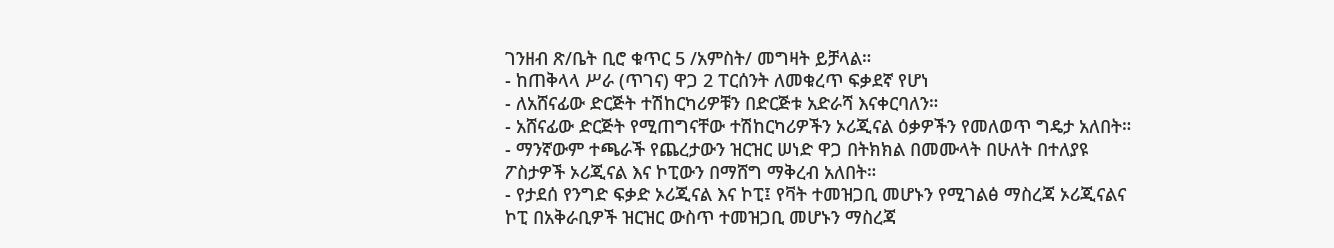ገንዘብ ጽ/ቤት ቢሮ ቁጥር 5 /አምስት/ መግዛት ይቻላል።
- ከጠቅላላ ሥራ (ጥገና) ዋጋ 2 ፐርሰንት ለመቁረጥ ፍቃደኛ የሆነ
- ለአሸናፊው ድርጅት ተሽከርካሪዎቹን በድርጅቱ አድራሻ እናቀርባለን።
- አሸናፊው ድርጅት የሚጠግናቸው ተሽከርካሪዎችን ኦሪጂናል ዕቃዎችን የመለወጥ ግዴታ አለበት።
- ማንኛውም ተጫራች የጨረታውን ዝርዝር ሠነድ ዋጋ በትክክል በመሙላት በሁለት በተለያዩ ፖስታዎች ኦሪጂናል እና ኮፒውን በማሸግ ማቅረብ አለበት።
- የታደሰ የንግድ ፍቃድ ኦሪጂናል እና ኮፒ፤ የቫት ተመዝጋቢ መሆኑን የሚገልፅ ማስረጃ ኦሪጂናልና ኮፒ በአቅራቢዎች ዝርዝር ውስጥ ተመዝጋቢ መሆኑን ማስረጃ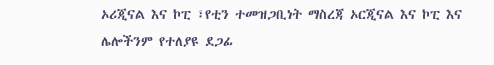ኦሪጂናል እና ኮፒ ፣የቲን ተመዝጋቢነት ማስረጃ ኦርጂናል እና ኮፒ እና ሌሎችንም የተለያዩ ደጋፊ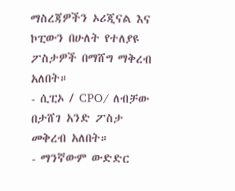ማስረጃዎችን ኦሪጂናል እና ኮፒውን በሁለት የተለያዩ ፖስታዎች በማሸግ ማቅረብ አለበት።
- ሲፒኦ / CPO/ ለብቻው በታሸገ አንድ ፖስታ መቅረብ አለበት።
- ማንኛውም ውድድር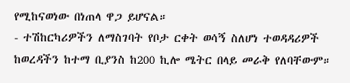የሚከናወነው በነጠላ ዋጋ ይሆናል።
- ተሽከርካሪዎችን ለማስገባት የቦታ ርቀት ወሳኝ ስለሆነ ተወዳዳሪዎች ከወረዳችን ከተማ ቢያንስ ከ200 ኪሎ ሜትር በላይ መራቅ የለባቸውም።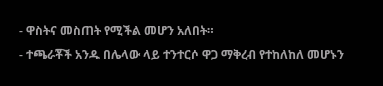- ዋስትና መስጠት የሚችል መሆን አለበት።
- ተጫራቾች አንዱ በሌላው ላይ ተንተርሶ ዋጋ ማቅረብ የተከለከለ መሆኑን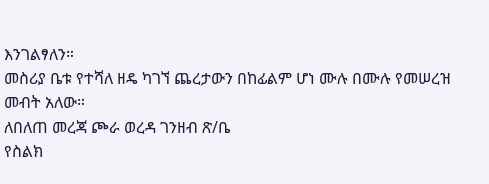እንገልፃለን።
መስሪያ ቤቱ የተሻለ ዘዴ ካገኘ ጨረታውን በከፊልም ሆነ ሙሉ በሙሉ የመሠረዝ መብት አለው።
ለበለጠ መረጃ ጮራ ወረዳ ገንዘብ ጽ/ቤ
የስልክ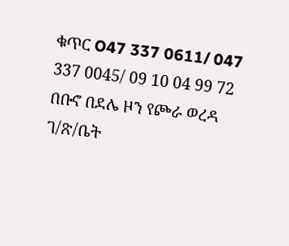ቁጥር O47 337 0611/ 047 337 0045/ 09 10 04 99 72
በቡኖ በደሌ ዞን የጮራ ወረዳ ገ/ጽ/ቤት